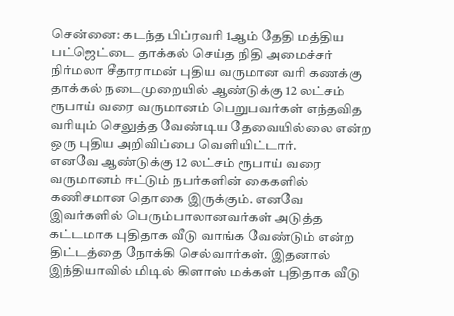சென்னை: கடந்த பிப்ரவரி 1ஆம் தேதி மத்திய பட்ஜெட்டை தாக்கல் செய்த நிதி அமைச்சர் நிர்மலா சீதாராமன் புதிய வருமான வரி கணக்கு தாக்கல் நடைமுறையில் ஆண்டுக்கு 12 லட்சம் ரூபாய் வரை வருமானம் பெறுபவர்கள் எந்தவித வரியும் செலுத்த வேண்டிய தேவையில்லை என்ற ஒரு புதிய அறிவிப்பை வெளியிட்டார்.
எனவே ஆண்டுக்கு 12 லட்சம் ரூபாய் வரை வருமானம் ஈட்டும் நபர்களின் கைகளில் கணிசமான தொகை இருக்கும். எனவே இவர்களில் பெரும்பாலானவர்கள் அடுத்த கட்டமாக புதிதாக வீடு வாங்க வேண்டும் என்ற திட்டத்தை நோக்கி செல்வார்கள். இதனால் இந்தியாவில் மிடில் கிளாஸ் மக்கள் புதிதாக வீடு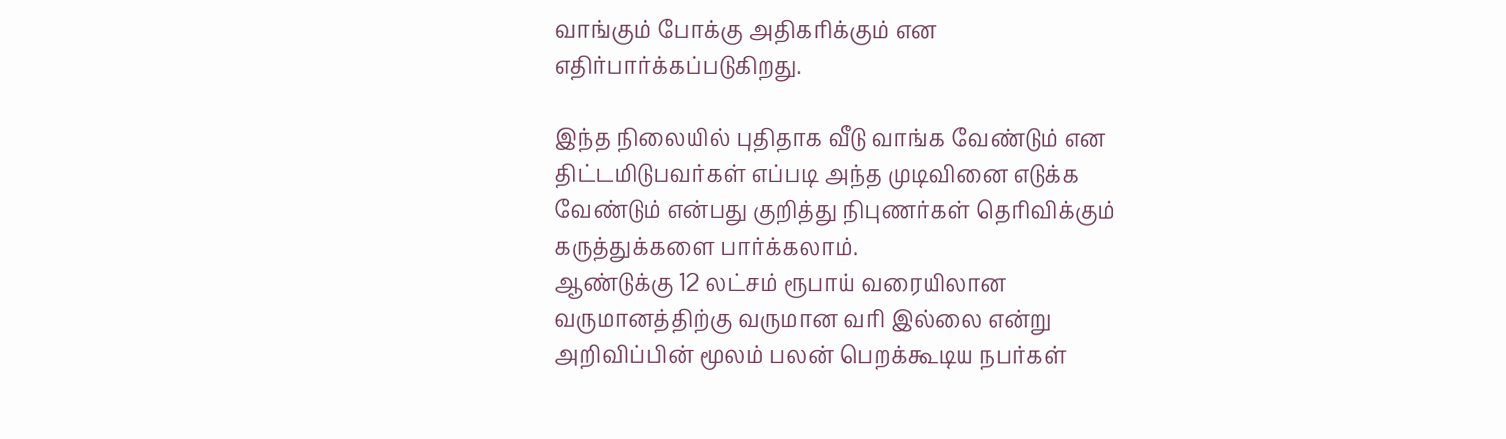வாங்கும் போக்கு அதிகரிக்கும் என எதிர்பார்க்கப்படுகிறது.

இந்த நிலையில் புதிதாக வீடு வாங்க வேண்டும் என திட்டமிடுபவர்கள் எப்படி அந்த முடிவினை எடுக்க வேண்டும் என்பது குறித்து நிபுணர்கள் தெரிவிக்கும் கருத்துக்களை பார்க்கலாம்.
ஆண்டுக்கு 12 லட்சம் ரூபாய் வரையிலான வருமானத்திற்கு வருமான வரி இல்லை என்று அறிவிப்பின் மூலம் பலன் பெறக்கூடிய நபர்கள்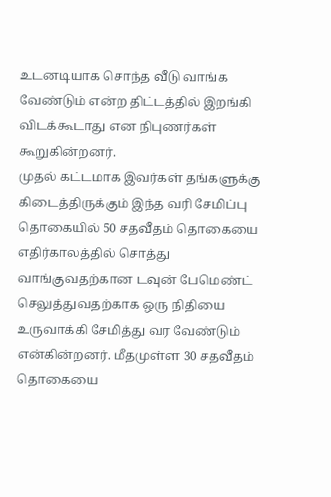உடனடியாக சொந்த வீடு வாங்க வேண்டும் என்ற திட்டத்தில் இறங்கி விடக்கூடாது என நிபுணர்கள் கூறுகின்றனர்.
முதல் கட்டமாக இவர்கள் தங்களுக்கு கிடைத்திருக்கும் இந்த வரி சேமிப்பு தொகையில் 50 சதவீதம் தொகையை எதிர்காலத்தில் சொத்து வாங்குவதற்கான டவுன் பேமெண்ட் செலுத்துவதற்காக ஒரு நிதியை உருவாக்கி சேமித்து வர வேண்டும் என்கின்றனர். மீதமுள்ள 30 சதவீதம் தொகையை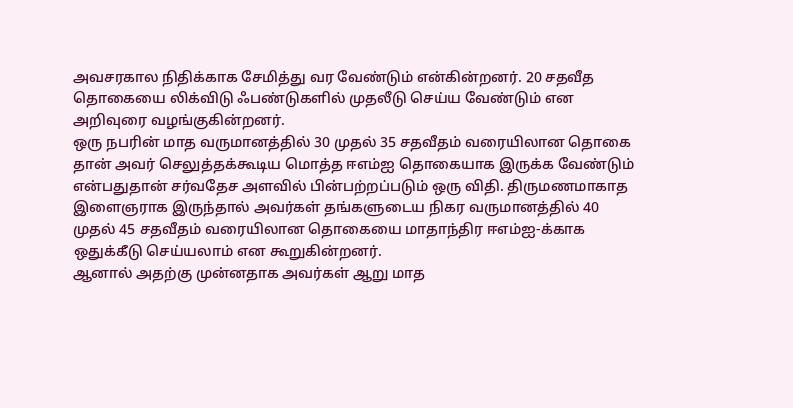அவசரகால நிதிக்காக சேமித்து வர வேண்டும் என்கின்றனர். 20 சதவீத தொகையை லிக்விடு ஃபண்டுகளில் முதலீடு செய்ய வேண்டும் என அறிவுரை வழங்குகின்றனர்.
ஒரு நபரின் மாத வருமானத்தில் 30 முதல் 35 சதவீதம் வரையிலான தொகை தான் அவர் செலுத்தக்கூடிய மொத்த ஈஎம்ஐ தொகையாக இருக்க வேண்டும் என்பதுதான் சர்வதேச அளவில் பின்பற்றப்படும் ஒரு விதி. திருமணமாகாத இளைஞராக இருந்தால் அவர்கள் தங்களுடைய நிகர வருமானத்தில் 40 முதல் 45 சதவீதம் வரையிலான தொகையை மாதாந்திர ஈஎம்ஐ-க்காக ஒதுக்கீடு செய்யலாம் என கூறுகின்றனர்.
ஆனால் அதற்கு முன்னதாக அவர்கள் ஆறு மாத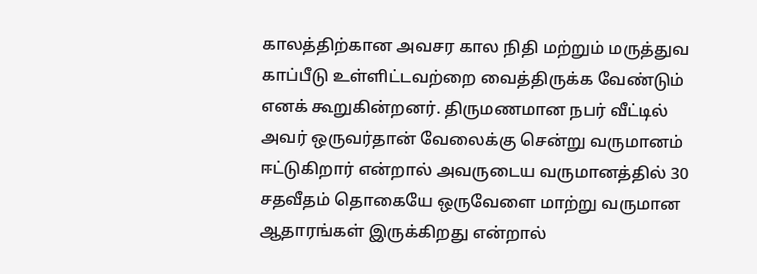காலத்திற்கான அவசர கால நிதி மற்றும் மருத்துவ காப்பீடு உள்ளிட்டவற்றை வைத்திருக்க வேண்டும் எனக் கூறுகின்றனர். திருமணமான நபர் வீட்டில் அவர் ஒருவர்தான் வேலைக்கு சென்று வருமானம் ஈட்டுகிறார் என்றால் அவருடைய வருமானத்தில் 30 சதவீதம் தொகையே ஒருவேளை மாற்று வருமான ஆதாரங்கள் இருக்கிறது என்றால்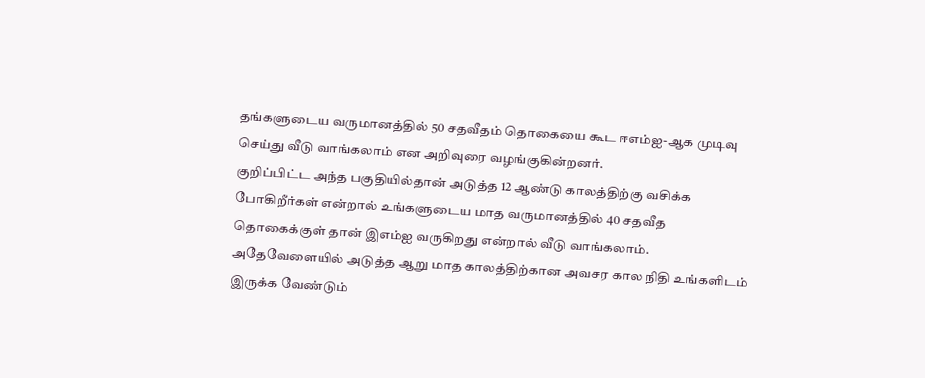தங்களுடைய வருமானத்தில் 50 சதவீதம் தொகையை கூட ஈஎம்ஐ-ஆக முடிவு செய்து வீடு வாங்கலாம் என அறிவுரை வழங்குகின்றனர்.
குறிப்பிட்ட அந்த பகுதியில்தான் அடுத்த 12 ஆண்டு காலத்திற்கு வசிக்க போகிறீர்கள் என்றால் உங்களுடைய மாத வருமானத்தில் 40 சதவீத தொகைக்குள் தான் இஎம்ஐ வருகிறது என்றால் வீடு வாங்கலாம். அதேவேளையில் அடுத்த ஆறு மாத காலத்திற்கான அவசர கால நிதி உங்களிடம் இருக்க வேண்டும்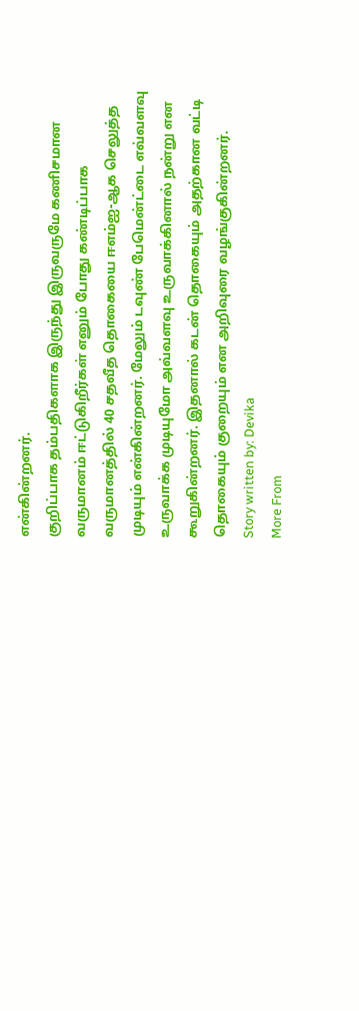என்கின்றனர்.
குறிப்பாக தம்பதிகளாக இருந்து இருவருமே கணிசமான வருமானம் ஈட்டுகிறீர்கள் எனும் போது கண்டிப்பாக வருமானத்தில் 40 சதவீத தொகையை ஈஎம்ஐ-ஆக செலுத்த முடியும் என்கின்றனர். மேலும் டவுண் பேமென்ட்டை எவ்வளவு உருவாக்க முடியுமோ அவ்வளவு உருவாக்கினால் நன்று என கூறுகின்றனர். இதனால் கடன் தொகையும் அதற்கான வட்டி தொகையும் குறையும் என அறிவுரை வழங்குகின்றனர்.
Story written by: Devika
More From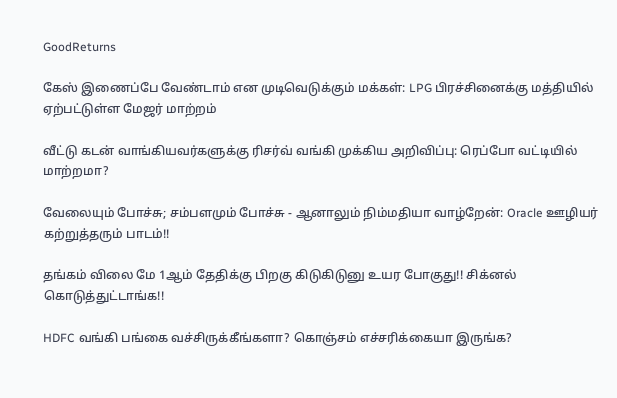GoodReturns

கேஸ் இணைப்பே வேண்டாம் என முடிவெடுக்கும் மக்கள்: LPG பிரச்சினைக்கு மத்தியில் ஏற்பட்டுள்ள மேஜர் மாற்றம்

வீட்டு கடன் வாங்கியவர்களுக்கு ரிசர்வ் வங்கி முக்கிய அறிவிப்பு: ரெப்போ வட்டியில் மாற்றமா?

வேலையும் போச்சு; சம்பளமும் போச்சு - ஆனாலும் நிம்மதியா வாழ்றேன்: Oracle ஊழியர் கற்றுத்தரும் பாடம்!!

தங்கம் விலை மே 1ஆம் தேதிக்கு பிறகு கிடுகிடுனு உயர போகுது!! சிக்னல் கொடுத்துட்டாங்க!!

HDFC வங்கி பங்கை வச்சிருக்கீங்களா? கொஞ்சம் எச்சரிக்கையா இருங்க?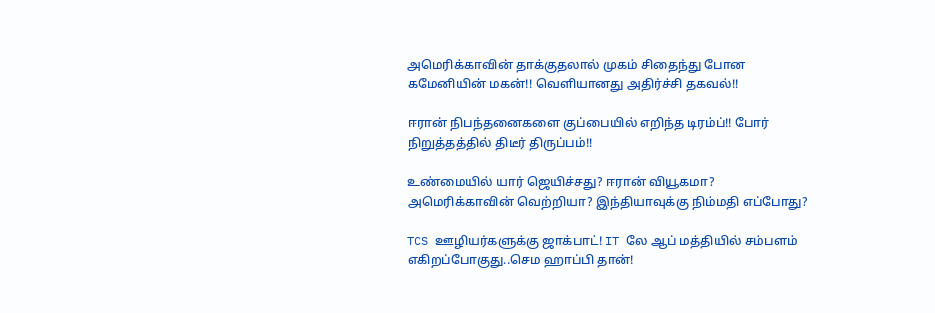அமெரிக்காவின் தாக்குதலால் முகம் சிதைந்து போன கமேனியின் மகன்!! வெளியானது அதிர்ச்சி தகவல்!!

ஈரான் நிபந்தனைகளை குப்பையில் எறிந்த டிரம்ப்!! போர் நிறுத்தத்தில் திடீர் திருப்பம்!!

உண்மையில் யார் ஜெயிச்சது? ஈரான் வியூகமா? அமெரிக்காவின் வெற்றியா? இந்தியாவுக்கு நிம்மதி எப்போது?

TCS ஊழியர்களுக்கு ஜாக்பாட்! IT லே ஆப் மத்தியில் சம்பளம் எகிறப்போகுது..செம ஹாப்பி தான்!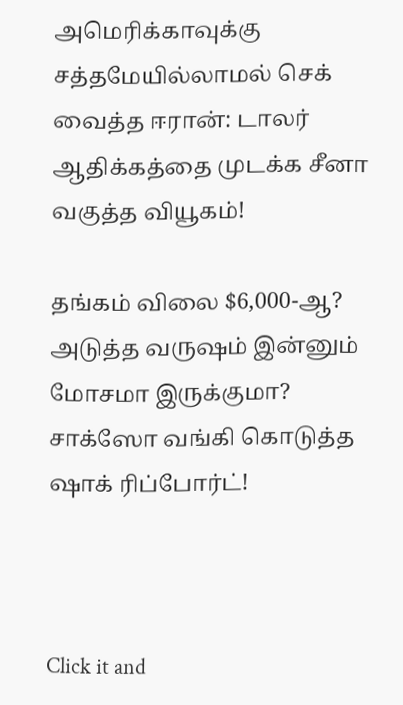அமெரிக்காவுக்கு சத்தமேயில்லாமல் செக் வைத்த ஈரான்: டாலர் ஆதிக்கத்தை முடக்க சீனா வகுத்த வியூகம்!

தங்கம் விலை $6,000-ஆ? அடுத்த வருஷம் இன்னும் மோசமா இருக்குமா? சாக்ஸோ வங்கி கொடுத்த ஷாக் ரிப்போர்ட்!



Click it and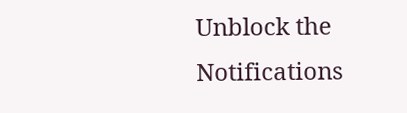Unblock the Notifications